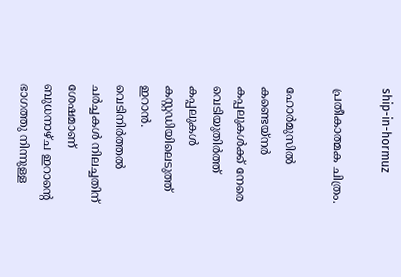ship-in-hormuz

പ്രതീകാത്മക ചിത്രം.

ഹോര്‍മുസില്‍ കണ്ടെയ്നര്‍ കപ്പലുകള്‍ക്ക് നേരെ വെടിയുതിര്‍ത്ത് കപ്പലുകള്‍ കസ്റ്റഡിയിലെടുത്ത് ഇറാന്‍. വെടിനിര്‍ത്തല്‍ ചര്‍ച്ചകള്‍ നിലച്ചതിന് ശേഷമാണ് ബുധനാഴ്ച ഇറാന്‍റെ ഭാഗത്തു നിന്നുള്ള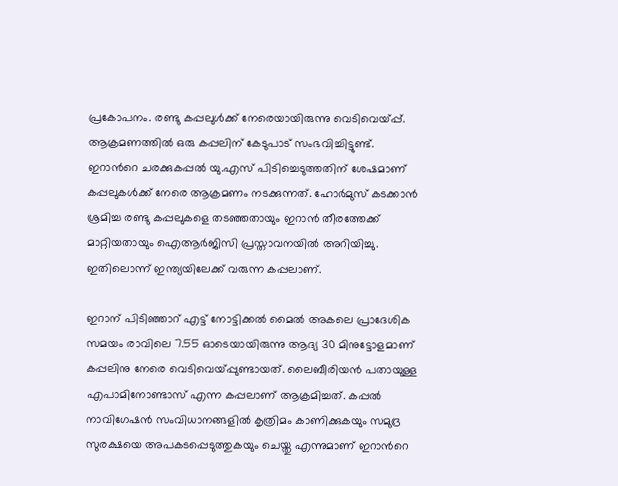പ്രകോപനം. രണ്ടു കപ്പലുള്‍ക്ക് നേരെയായിരുന്നു വെടിവെയ്പ്പ്. ആക്രമണത്തില്‍ ഒരു കപ്പലിന് കേടുപാട് സംഭവിച്ചിട്ടുണ്ട്. ഇറാന്‍റെ ചരക്കുകപ്പല്‍ യു.എസ് പിടിച്ചെടുത്തതിന് ശേഷമാണ് കപ്പലുകള്‍ക്ക് നേരെ ആക്രമണം നടക്കുന്നത്. ഹോര്‍മുസ് കടക്കാന്‍ ശ്രമിച്ച രണ്ടു കപ്പലുകളെ തടഞ്ഞതായും ഇറാന്‍ തീരത്തേക്ക് മാറ്റിയതായും ഐആര്‍ജിസി പ്രസ്താവനയില്‍ അറിയിച്ചു. ഇതിലൊന്ന് ഇന്ത്യയിലേക്ക് വരുന്ന കപ്പലാണ്.

ഇറാന് പിടിഞ്ഞാറ് എട്ട് നോട്ടിക്കല്‍ മൈല്‍ അകലെ പ്രാദേശിക സമയം രാവിലെ 7.55 ഓടെയായിരുന്നു ആദ്യ 30 മിനുട്ടോളമാണ് കപ്പലിനു നേരെ വെടിവെയ്പ്പുണ്ടായത്. ലൈബീരിയന്‍ പതായുള്ള എപാമിനോണ്ടാസ് എന്ന കപ്പലാണ് ആക്രമിച്ചത്. കപ്പല്‍ നാവിഗേഷൻ സംവിധാനങ്ങളിൽ കൃത്രിമം കാണിക്കുകയും സമുദ്ര സുരക്ഷയെ അപകടപ്പെടുത്തുകയും ചെയ്തു എന്നുമാണ് ഇറാന്‍റെ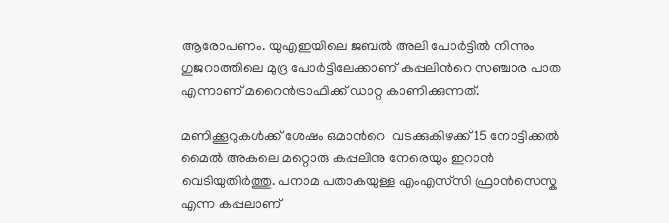ആരോപണം. യുഎഇയിലെ ജബല്‍ അലി പോര്‍ട്ടില്‍ നിന്നും  ഗുജറാത്തിലെ മുദ്ര പോര്‍ട്ടിലേക്കാണ് കപ്പലിന്‍റെ സഞ്ചാര പാത എന്നാണ് മറൈന്‍ട്രാഫിക്ക് ഡാറ്റ കാണിക്കുന്നത്.

മണിക്കൂറുകള്‍ക്ക് ശേഷം ഒമാന്‍റെ  വടക്കുകിഴക്ക് 15 നോട്ടിക്കല്‍ മൈല്‍ അകലെ മറ്റൊരു കപ്പലിനു നേരെയും ഇറാന്‍ വെടിയുതിര്‍ത്തു. പനാമ പതാകയുള്ള എംഎസ്‍സി ഫ്രാൻസെസ്ക എന്ന കപ്പലാണ്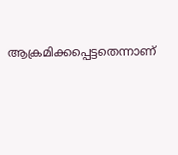ആക്രമിക്കപ്പെട്ടതെന്നാണ്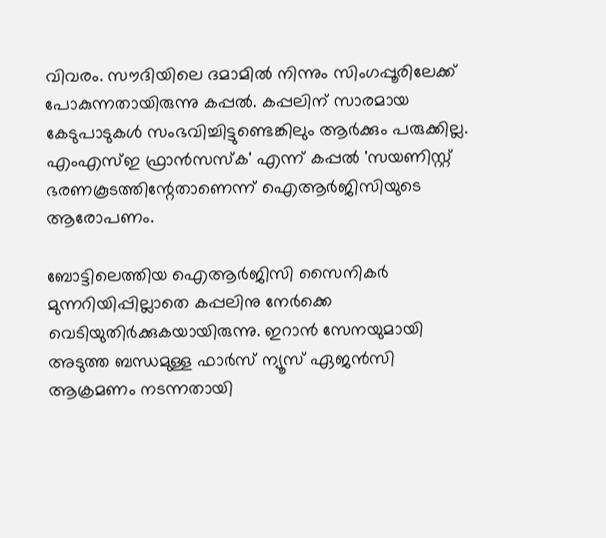വിവരം. സൗദിയിലെ ദമാമില്‍ നിന്നും സിംഗപ്പൂരിലേക്ക് പോകുന്നതായിരുന്നു കപ്പല്‍. കപ്പലിന് സാരമായ കേടുപാടുകള്‍ സംഭവിച്ചിട്ടുണ്ടെങ്കിലും ആര്‍ക്കും പരുക്കില്ല. എംഎസ്ഇ ഫ്രാൻസസ്ക' എന്ന് കപ്പല്‍ 'സയണിസ്റ്റ് ഭരണകൂടത്തിന്റേതാണെന്ന് ഐആര്‍ജിസിയുടെ ആരോപണം.

ബോട്ടിലെത്തിയ ഐആര്‍ജിസി സൈനികര്‍ മുന്നറിയിപ്പില്ലാതെ കപ്പലിനു നേര്‍ക്കെ വെടിയുതിര്‍ക്കുകയായിരുന്നു. ഇറാന്‍ സേനയുമായി അടുത്ത ബന്ധമുള്ള ഫാര്‍സ് ന്യൂസ് ഏജന്‍സി ആക്രമണം നടന്നതായി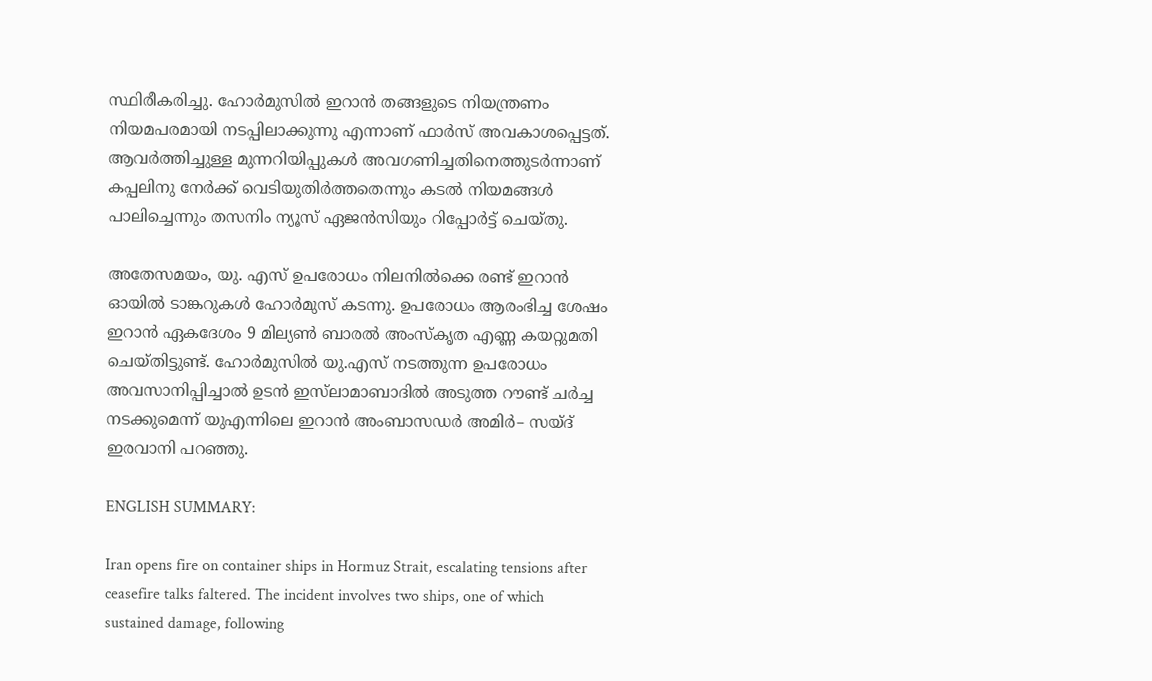സ്ഥിരീകരിച്ചു. ഹോര്‍മുസില്‍ ഇറാൻ തങ്ങളുടെ നിയന്ത്രണം നിയമപരമായി നടപ്പിലാക്കുന്നു എന്നാണ് ഫാർസ് അവകാശപ്പെട്ടത്. ആവർത്തിച്ചുള്ള മുന്നറിയിപ്പുകൾ അവഗണിച്ചതിനെത്തുടർന്നാണ് കപ്പലിനു നേര്‍ക്ക് വെടിയുതിര്‍ത്തതെന്നും കടല്‍ നിയമങ്ങള്‍ പാലിച്ചെന്നും തസനിം ന്യൂസ് ഏജന്‍സിയും റിപ്പോര്‍ട്ട് ചെയ്തു.

അതേസമയം, യു. എസ് ഉപരോധം നിലനില്‍ക്കെ രണ്ട് ഇറാന്‍ ഓയില്‍ ടാങ്കറുകള്‍ ഹോര്‍മുസ് കടന്നു. ഉപരോധം ആരംഭിച്ച ശേഷം ഇറാന്‍ ഏകദേശം 9 മില്യണ്‍ ബാരല്‍ അംസ്കൃത എണ്ണ കയറ്റുമതി ചെയ്തിട്ടുണ്ട്. ഹോര്‍മുസില്‍ യു.എസ് നടത്തുന്ന ഉപരോധം അവസാനിപ്പിച്ചാല്‍ ഉടന്‍ ഇസ്‍ലാമാബാദില്‍ അടുത്ത റൗണ്ട് ചര്‍ച്ച നടക്കുമെന്ന് യുഎന്നിലെ ഇറാന്‍ അംബാസഡര്‍ അമിര്‍– സയ്ദ് ഇരവാനി പറഞ്ഞു.

ENGLISH SUMMARY:

Iran opens fire on container ships in Hormuz Strait, escalating tensions after ceasefire talks faltered. The incident involves two ships, one of which sustained damage, following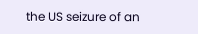the US seizure of an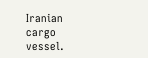Iranian cargo vessel.